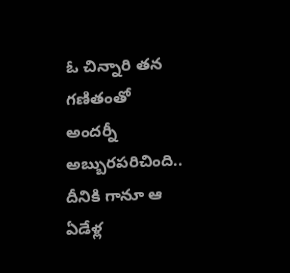ఓ చిన్నారి తన గణితంతో అందర్నీ అబ్బురపరిచింది.. దీనికి గానూ ఆ ఏడేళ్ల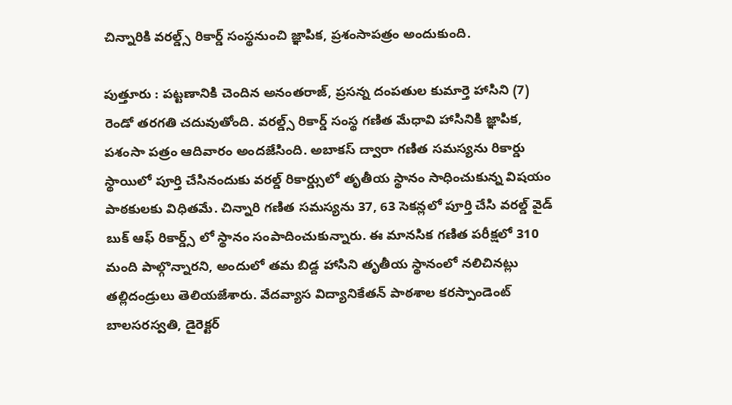చిన్నారికి వరల్డ్స్ రికార్డ్ సంస్థనుంచి జ్ఞాపిక, ప్రశంసాపత్రం అందుకుంది.

పుత్తూరు : పట్టణానికి చెందిన అనంతరాజ్, ప్రసన్న దంపతుల కుమార్తె హాసిని (7) రెండో తరగతి చదువుతోంది. వరల్డ్స్ రికార్డ్ సంస్థ గణిత మేధావి హాసినికి జ్ఞాపిక, పశంసా పత్రం ఆదివారం అందజేసింది. అబాకస్ ద్వారా గణిత సమస్యను రికార్డు స్థాయిలో పూర్తి చేసినందుకు వరల్డ్ రికార్డ్సులో తృతీయ స్థానం సాధించుకున్న విషయం పాఠకులకు విధితమే. చిన్నారి గణిత సమస్యను 37, 63 సెకన్లలో పూర్తి చేసి వరల్డ్ వైడ్ బుక్ ఆఫ్ రికార్డ్స్ లో స్థానం సంపాదించుకున్నారు. ఈ మానసిక గణిత పరీక్షలో 310 మంది పాల్గొన్నారని, అందులో తమ బిడ్ద హాసిని తృతీయ స్థానంలో నలిచినట్లు తల్లిదండ్రులు తెలియజేశారు. వేదవ్యాస విద్యానికేతన్ పాఠశాల కరస్పాండెంట్ బాలసరస్వతి, డైరెక్టర్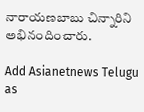నారాయణబాబు చిన్నారిని అభినందించారు.

Add Asianetnews Telugu as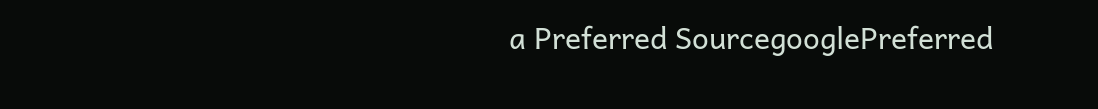a Preferred SourcegooglePreferred